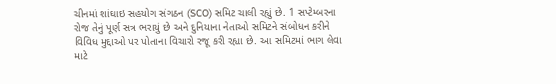ચીનમાં શાંઘાઇ સહયોગ સંગઠન (SCO) સમિટ ચાલી રહ્યું છે. 1 સપ્ટેમ્બરના રોજ તેનું પૂર્ણ સત્ર ભરાયું છે અને દુનિયાના નેતાઓ સમિટને સંબોધન કરીને વિવિધ મુદ્દાઓ પર પોતાના વિચારો રજૂ કરી રહ્યા છે. આ સમિટમાં ભાગ લેવા માટે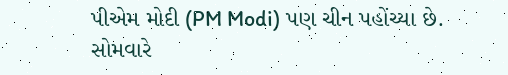પીએમ મોદી (PM Modi) પણ ચીન પહોંચ્યા છે. સોમવારે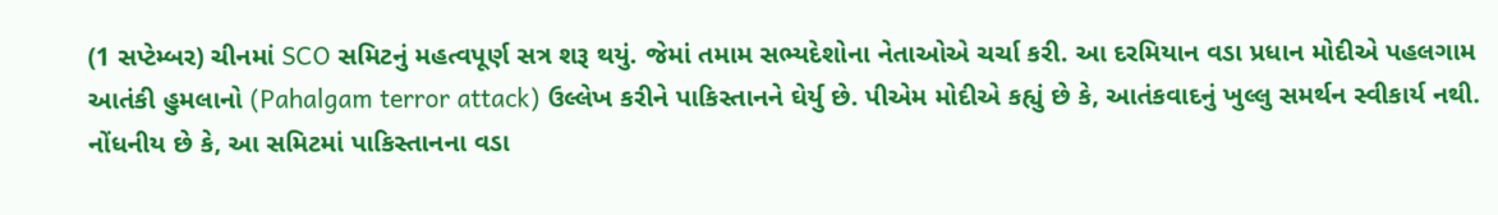(1 સપ્ટેમ્બર) ચીનમાં SCO સમિટનું મહત્વપૂર્ણ સત્ર શરૂ થયું. જેમાં તમામ સભ્યદેશોના નેતાઓએ ચર્ચા કરી. આ દરમિયાન વડા પ્રધાન મોદીએ પહલગામ આતંકી હુમલાનો (Pahalgam terror attack) ઉલ્લેખ કરીને પાકિસ્તાનને ઘેર્યુ છે. પીએમ મોદીએ કહ્યું છે કે, આતંકવાદનું ખુલ્લુ સમર્થન સ્વીકાર્ય નથી.
નોંધનીય છે કે, આ સમિટમાં પાકિસ્તાનના વડા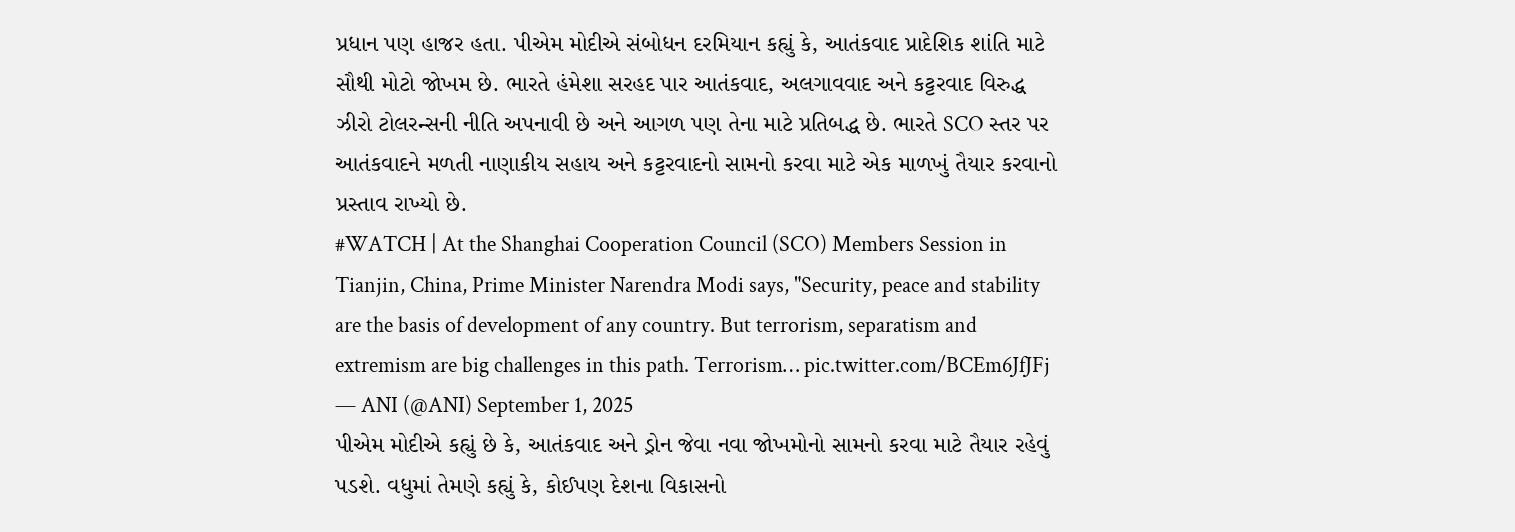પ્રધાન પણ હાજર હતા. પીએમ મોદીએ સંબોધન દરમિયાન કહ્યું કે, આતંકવાદ પ્રાદેશિક શાંતિ માટે સૌથી મોટો જોખમ છે. ભારતે હંમેશા સરહદ પાર આતંકવાદ, અલગાવવાદ અને કટ્ટરવાદ વિરુદ્ધ ઝીરો ટોલરન્સની નીતિ અપનાવી છે અને આગળ પણ તેના માટે પ્રતિબદ્ધ છે. ભારતે SCO સ્તર પર આતંકવાદને મળતી નાણાકીય સહાય અને કટ્ટરવાદનો સામનો કરવા માટે એક માળખું તૈયાર કરવાનો પ્રસ્તાવ રાખ્યો છે.
#WATCH | At the Shanghai Cooperation Council (SCO) Members Session in Tianjin, China, Prime Minister Narendra Modi says, "Security, peace and stability are the basis of development of any country. But terrorism, separatism and extremism are big challenges in this path. Terrorism… pic.twitter.com/BCEm6JfJFj
— ANI (@ANI) September 1, 2025
પીએમ મોદીએ કહ્યું છે કે, આતંકવાદ અને ડ્રોન જેવા નવા જોખમોનો સામનો કરવા માટે તૈયાર રહેવું પડશે. વધુમાં તેમણે કહ્યું કે, કોઈપણ દેશના વિકાસનો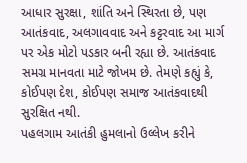આધાર સુરક્ષા, શાંતિ અને સ્થિરતા છે, પણ આતંકવાદ, અલગાવવાદ અને કટ્ટરવાદ આ માર્ગ પર એક મોટો પડકાર બની રહ્યા છે. આતંકવાદ સમગ્ર માનવતા માટે જોખમ છે. તેમણે કહ્યું કે, કોઈપણ દેશ, કોઈપણ સમાજ આતંકવાદથી સુરક્ષિત નથી.
પહલગામ આતંકી હુમલાનો ઉલ્લેખ કરીને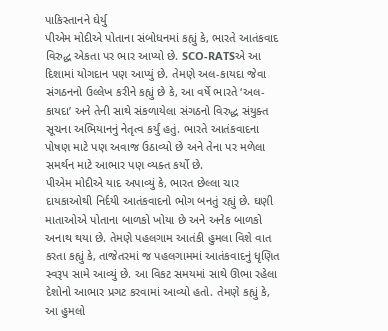પાકિસ્તાનને ઘેર્યુ
પીએમ મોદીએ પોતાના સંબોધનમાં કહ્યું કે, ભારતે આતંકવાદ વિરુદ્ધ એકતા પર ભાર આપ્યો છે. SCO-RATSએ આ દિશામાં યોગદાન પણ આપ્યું છે. તેમણે અલ-કાયદા જેવા સંગઠનનો ઉલ્લેખ કરીને કહ્યું છે કે, આ વર્ષે ભારતે ‘અલ-કાયદા’ અને તેની સાથે સંકળાયેલા સંગઠનો વિરુદ્ધ સંયુક્ત સૂચના અભિયાનનું નેતૃત્વ કર્યું હતું. ભારતે આતંકવાદના પોષણ માટે પણ અવાજ ઉઠાવ્યો છે અને તેના પર મળેલા સમર્થન માટે આભાર પણ વ્યક્ત કર્યો છે.
પીએમ મોદીએ યાદ અપાવ્યું કે, ભારત છેલ્લા ચાર દાયકાઓથી નિર્દયી આતંકવાદનો ભોગ બનતું રહ્યું છે. ઘણી માતાઓએ પોતાના બાળકો ખોયા છે અને અનેક બાળકો અનાથ થયા છે. તેમણે પહલગામ આતંકી હુમલા વિશે વાત કરતા કહ્યું કે, તાજેતરમાં જ પહલગામમાં આતંકવાદનું ધૃણિત સ્વરૂપ સામે આવ્યું છે. આ વિકટ સમયમાં સાથે ઊભા રહેલા દેશોનો આભાર પ્રગટ કરવામાં આવ્યો હતો. તેમણે કહ્યું કે, આ હુમલો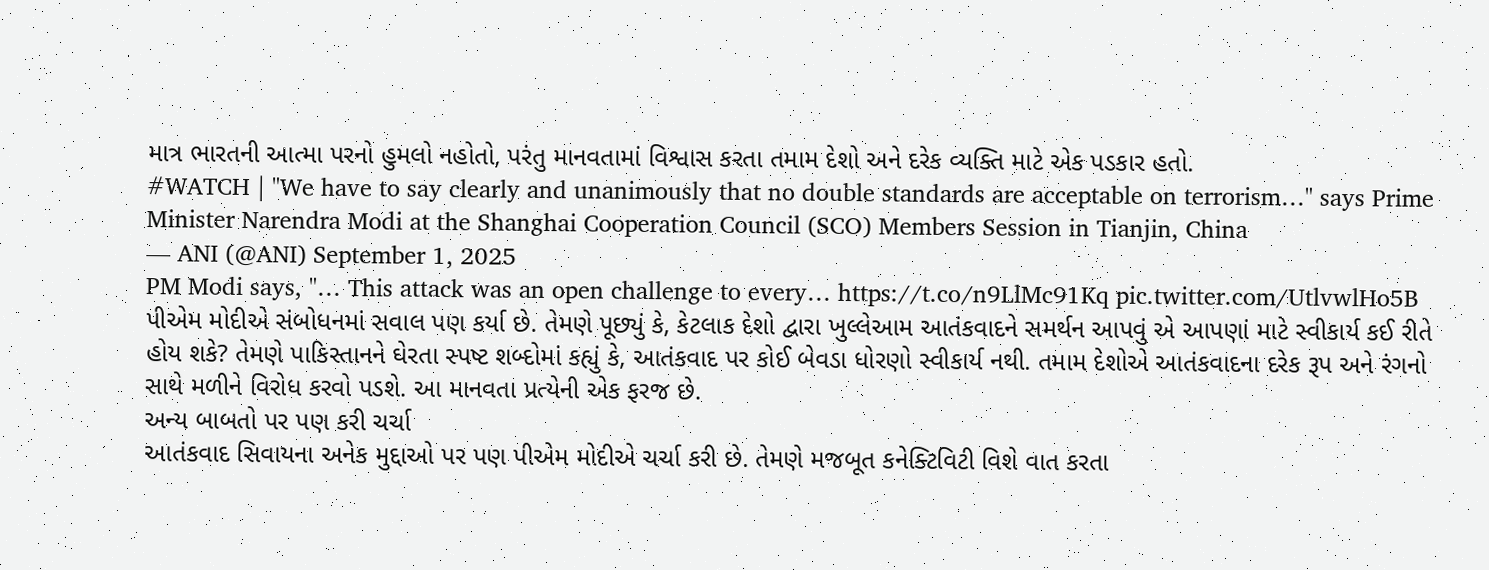માત્ર ભારતની આત્મા પરનો હુમલો નહોતો, પરંતુ માનવતામાં વિશ્વાસ કરતા તમામ દેશો અને દરેક વ્યક્તિ માટે એક પડકાર હતો.
#WATCH | "We have to say clearly and unanimously that no double standards are acceptable on terrorism…" says Prime Minister Narendra Modi at the Shanghai Cooperation Council (SCO) Members Session in Tianjin, China
— ANI (@ANI) September 1, 2025
PM Modi says, "… This attack was an open challenge to every… https://t.co/n9LlMc91Kq pic.twitter.com/UtlvwlHo5B
પીએમ મોદીએ સંબોધનમાં સવાલ પણ કર્યા છે. તેમણે પૂછ્યું કે, કેટલાક દેશો દ્વારા ખુલ્લેઆમ આતંકવાદને સમર્થન આપવું એ આપણાં માટે સ્વીકાર્ય કઈ રીતે હોય શકે? તેમણે પાકિસ્તાનને ઘેરતા સ્પષ્ટ શબ્દોમાં કહ્યું કે, આતંકવાદ પર કોઈ બેવડા ધોરણો સ્વીકાર્ય નથી. તમામ દેશોએ આતંકવાદના દરેક રૂપ અને રંગનો સાથે મળીને વિરોધ કરવો પડશે. આ માનવતા પ્રત્યેની એક ફરજ છે.
અન્ય બાબતો પર પણ કરી ચર્ચા
આતંકવાદ સિવાયના અનેક મુદ્દાઓ પર પણ પીએમ મોદીએ ચર્ચા કરી છે. તેમણે મજબૂત કનેક્ટિવિટી વિશે વાત કરતા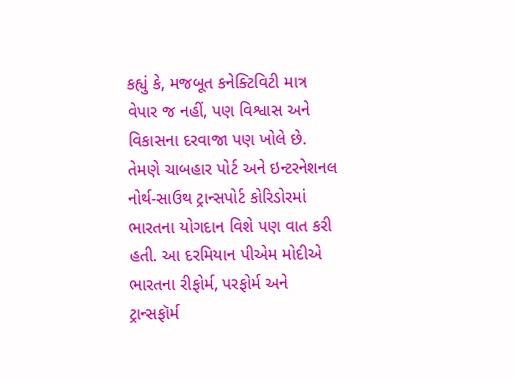કહ્યું કે, મજબૂત કનેક્ટિવિટી માત્ર વેપાર જ નહીં, પણ વિશ્વાસ અને વિકાસના દરવાજા પણ ખોલે છે. તેમણે ચાબહાર પોર્ટ અને ઇન્ટરનેશનલ નોર્થ-સાઉથ ટ્રાન્સપોર્ટ કોરિડોરમાં ભારતના યોગદાન વિશે પણ વાત કરી હતી. આ દરમિયાન પીએમ મોદીએ ભારતના રીફોર્મ, પરફોર્મ અને ટ્રાન્સફૉર્મ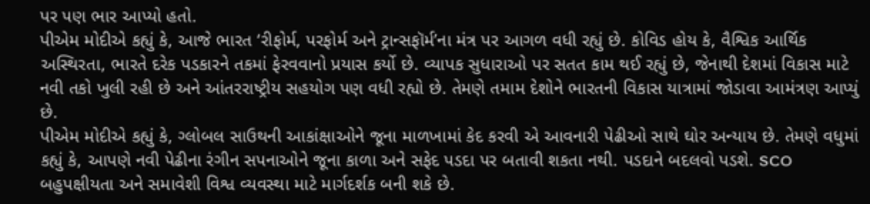પર પણ ભાર આપ્યો હતો.
પીએમ મોદીએ કહ્યું કે, આજે ભારત ‘રીફોર્મ, પરફોર્મ અને ટ્રાન્સફૉર્મ’ના મંત્ર પર આગળ વધી રહ્યું છે. કોવિડ હોય કે, વૈશ્વિક આર્થિક અસ્થિરતા, ભારતે દરેક પડકારને તકમાં ફેરવવાનો પ્રયાસ કર્યો છે. વ્યાપક સુધારાઓ પર સતત કામ થઈ રહ્યું છે, જેનાથી દેશમાં વિકાસ માટે નવી તકો ખુલી રહી છે અને આંતરરાષ્ટ્રીય સહયોગ પણ વધી રહ્યો છે. તેમણે તમામ દેશોને ભારતની વિકાસ યાત્રામાં જોડાવા આમંત્રણ આપ્યું છે.
પીએમ મોદીએ કહ્યું કે, ગ્લોબલ સાઉથની આકાંક્ષાઓને જૂના માળખામાં કેદ કરવી એ આવનારી પેઢીઓ સાથે ઘોર અન્યાય છે. તેમણે વધુમાં કહ્યું કે, આપણે નવી પેઢીના રંગીન સપનાઓને જૂના કાળા અને સફેદ પડદા પર બતાવી શકતા નથી. પડદાને બદલવો પડશે. SCO બહુપક્ષીયતા અને સમાવેશી વિશ્વ વ્યવસ્થા માટે માર્ગદર્શક બની શકે છે.